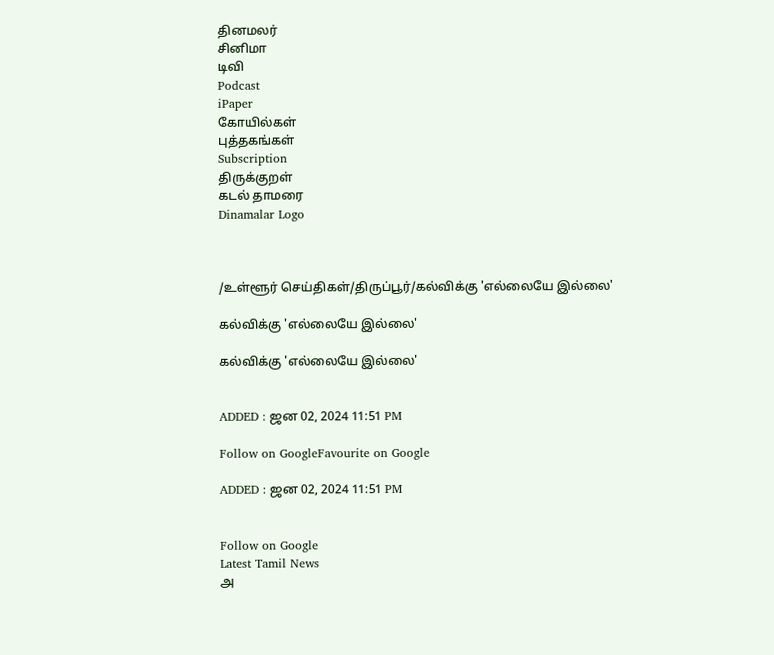தினமலர்
சினிமா
டிவி
Podcast
iPaper
கோயில்கள்
புத்தகங்கள்
Subscription
திருக்குறள்
கடல் தாமரை
Dinamalar Logo



/உள்ளூர் செய்திகள்/திருப்பூர்/கல்விக்கு 'எல்லையே இல்லை'

கல்விக்கு 'எல்லையே இல்லை'

கல்விக்கு 'எல்லையே இல்லை'


ADDED : ஜன 02, 2024 11:51 PM

Follow on GoogleFavourite on Google

ADDED : ஜன 02, 2024 11:51 PM


Follow on Google
Latest Tamil News
அ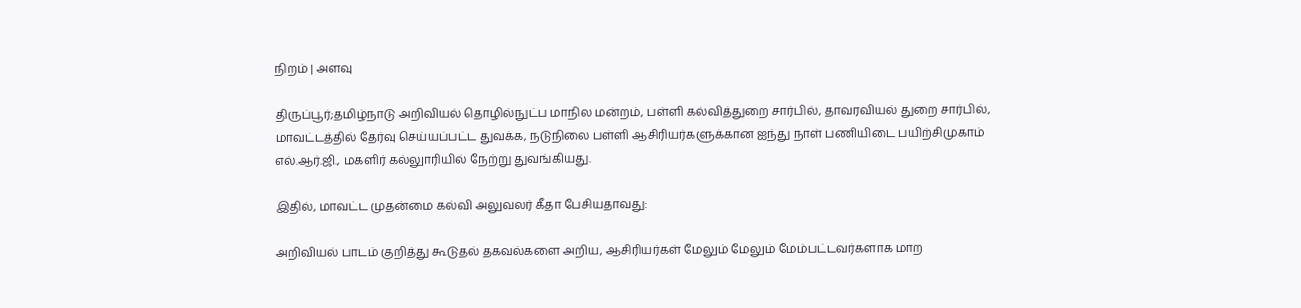நிறம் | அளவு

திருப்பூர்;தமிழ்நாடு அறிவியல் தொழில்நுட்ப மாநில மன்றம், பள்ளி கல்வித்துறை சார்பில், தாவரவியல் துறை சார்பில், மாவட்டத்தில் தேர்வு செய்யப்பட்ட துவக்க, நடுநிலை பள்ளி ஆசிரியர்களுக்கான ஐந்து நாள் பணியிடை பயிற்சிமுகாம் எல்.ஆர்.ஜி., மகளிர் கல்லுாரியில் நேற்று துவங்கியது.

இதில், மாவட்ட முதன்மை கல்வி அலுவலர் கீதா பேசியதாவது:

அறிவியல் பாடம் குறித்து கூடுதல் தகவல்களை அறிய, ஆசிரியர்கள் மேலும் மேலும் மேம்பட்டவர்களாக மாற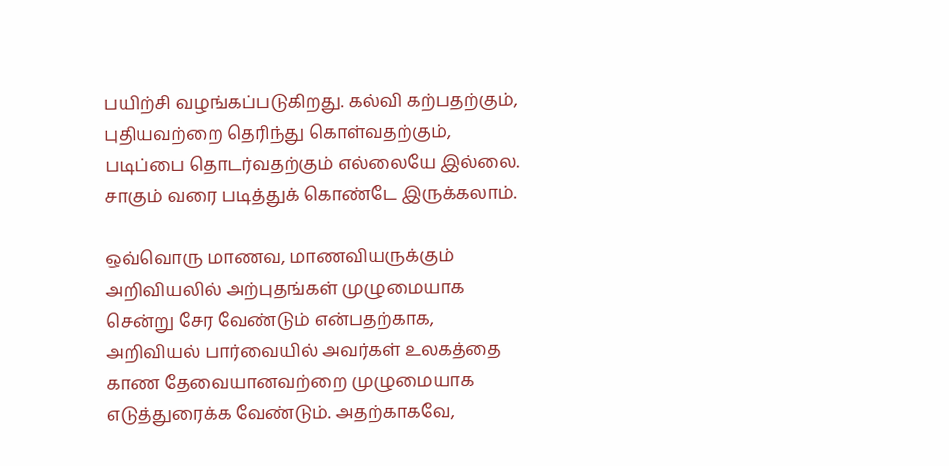பயிற்சி வழங்கப்படுகிறது. கல்வி கற்பதற்கும், புதியவற்றை தெரிந்து கொள்வதற்கும், படிப்பை தொடர்வதற்கும் எல்லையே இல்லை. சாகும் வரை படித்துக் கொண்டே இருக்கலாம்.

ஒவ்வொரு மாணவ, மாணவியருக்கும் அறிவியலில் அற்புதங்கள் முழுமையாக சென்று சேர வேண்டும் என்பதற்காக, அறிவியல் பார்வையில் அவர்கள் உலகத்தை காண தேவையானவற்றை முழுமையாக எடுத்துரைக்க வேண்டும். அதற்காகவே,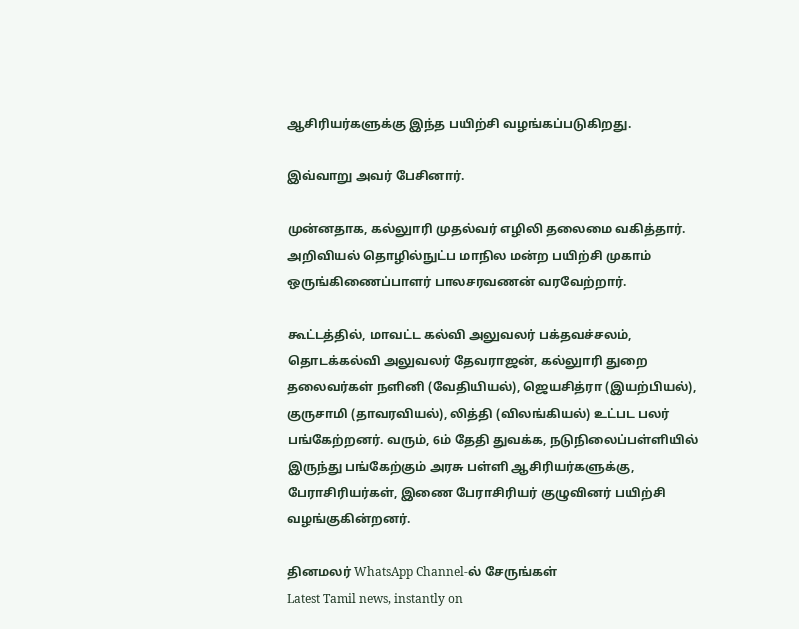ஆசிரியர்களுக்கு இந்த பயிற்சி வழங்கப்படுகிறது.

இவ்வாறு அவர் பேசினார்.

முன்னதாக, கல்லுாரி முதல்வர் எழிலி தலைமை வகித்தார். அறிவியல் தொழில்நுட்ப மாநில மன்ற பயிற்சி முகாம் ஒருங்கிணைப்பாளர் பாலசரவணன் வரவேற்றார்.

கூட்டத்தில், மாவட்ட கல்வி அலுவலர் பக்தவச்சலம், தொடக்கல்வி அலுவலர் தேவராஜன், கல்லுாரி துறை தலைவர்கள் நளினி (வேதியியல்), ஜெயசித்ரா (இயற்பியல்), குருசாமி (தாவரவியல்), லித்தி (விலங்கியல்) உட்பட பலர் பங்கேற்றனர். வரும், 6ம் தேதி துவக்க, நடுநிலைப்பள்ளியில் இருந்து பங்கேற்கும் அரசு பள்ளி ஆசிரியர்களுக்கு, பேராசிரியர்கள், இணை பேராசிரியர் குழுவினர் பயிற்சி வழங்குகின்றனர்.

தினமலர் WhatsApp Channel-ல் சேருங்கள்
Latest Tamil news, instantly on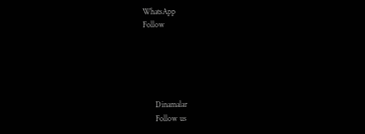WhatsApp
Follow





      Dinamalar
      Follow us